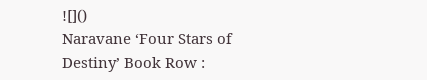![]()
Naravane ‘Four Stars of Destiny’ Book Row :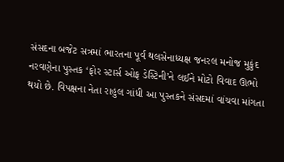સંસદના બજેટ સત્રમાં ભારતના પૂર્વ થલસેનાધ્યક્ષ જનરલ મનોજ મુકુંદ નરવણેના પુસ્તક ‘ફોર સ્ટાર્સ ઓફ ડેસ્ટિની’ને લઈને મોટો વિવાદ ઊભો થયો છે. વિપક્ષના નેતા રાહુલ ગાંધી આ પુસ્તકને સંસદમાં વાંચવા માંગતા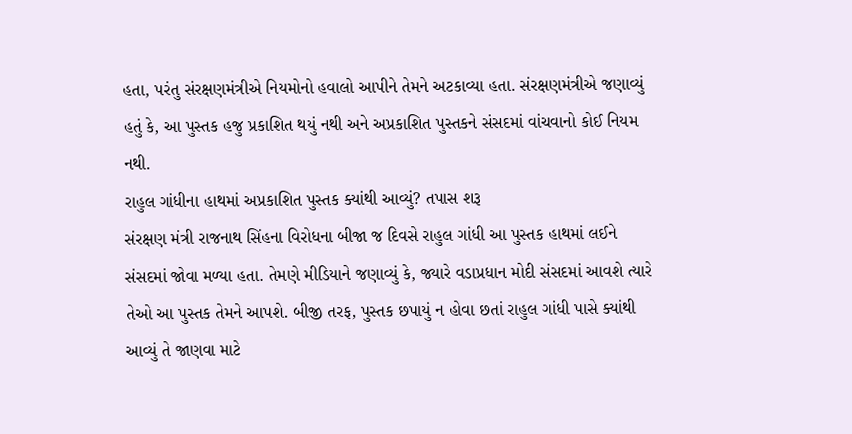હતા, પરંતુ સંરક્ષણમંત્રીએ નિયમોનો હવાલો આપીને તેમને અટકાવ્યા હતા. સંરક્ષણમંત્રીએ જણાવ્યું હતું કે, આ પુસ્તક હજુ પ્રકાશિત થયું નથી અને અપ્રકાશિત પુસ્તકને સંસદમાં વાંચવાનો કોઈ નિયમ નથી.
રાહુલ ગાંધીના હાથમાં અપ્રકાશિત પુસ્તક ક્યાંથી આવ્યું? તપાસ શરૂ
સંરક્ષણ મંત્રી રાજનાથ સિંહના વિરોધના બીજા જ દિવસે રાહુલ ગાંધી આ પુસ્તક હાથમાં લઈને સંસદમાં જોવા મળ્યા હતા. તેમણે મીડિયાને જણાવ્યું કે, જ્યારે વડાપ્રધાન મોદી સંસદમાં આવશે ત્યારે તેઓ આ પુસ્તક તેમને આપશે. બીજી તરફ, પુસ્તક છપાયું ન હોવા છતાં રાહુલ ગાંધી પાસે ક્યાંથી આવ્યું તે જાણવા માટે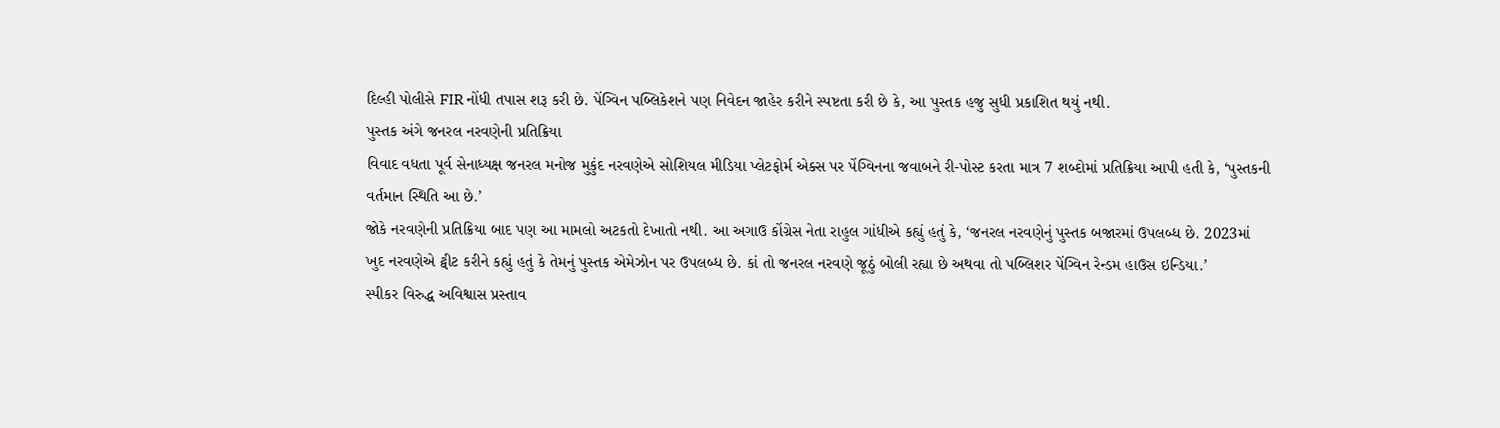દિલ્હી પોલીસે FIR નોંધી તપાસ શરૂ કરી છે. પેંગ્વિન પબ્લિકેશને પણ નિવેદન જાહેર કરીને સ્પષ્ટતા કરી છે કે, આ પુસ્તક હજુ સુધી પ્રકાશિત થયું નથી.
પુસ્તક અંગે જનરલ નરવણેની પ્રતિક્રિયા
વિવાદ વધતા પૂર્વ સેનાધ્યક્ષ જનરલ મનોજ મુકુંદ નરવણેએ સોશિયલ મીડિયા પ્લેટફોર્મ એક્સ પર પેંગ્વિનના જવાબને રી-પોસ્ટ કરતા માત્ર 7 શબ્દોમાં પ્રતિક્રિયા આપી હતી કે, ‘પુસ્તકની વર્તમાન સ્થિતિ આ છે.’
જોકે નરવણેની પ્રતિક્રિયા બાદ પણ આ મામલો અટકતો દેખાતો નથી. આ અગાઉ કોંગ્રેસ નેતા રાહુલ ગાંધીએ કહ્યું હતું કે, ‘જનરલ નરવણેનું પુસ્તક બજારમાં ઉપલબ્ધ છે. 2023માં ખુદ નરવણેએ ટ્વીટ કરીને કહ્યું હતું કે તેમનું પુસ્તક એમેઝોન પર ઉપલબ્ધ છે. કાં તો જનરલ નરવણે જૂઠું બોલી રહ્યા છે અથવા તો પબ્લિશર પેંગ્વિન રેન્ડમ હાઉસ ઇન્ડિયા.’
સ્પીકર વિરુદ્ધ અવિશ્વાસ પ્રસ્તાવ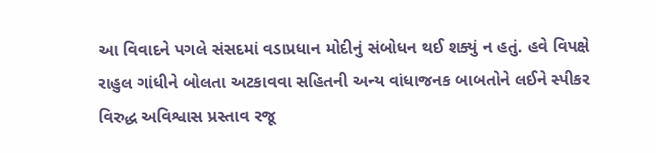આ વિવાદને પગલે સંસદમાં વડાપ્રધાન મોદીનું સંબોધન થઈ શક્યું ન હતું. હવે વિપક્ષે રાહુલ ગાંધીને બોલતા અટકાવવા સહિતની અન્ય વાંધાજનક બાબતોને લઈને સ્પીકર વિરુદ્ધ અવિશ્વાસ પ્રસ્તાવ રજૂ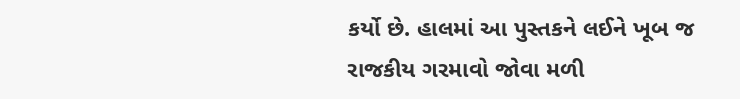કર્યો છે. હાલમાં આ પુસ્તકને લઈને ખૂબ જ રાજકીય ગરમાવો જોવા મળી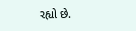રહ્યો છે.